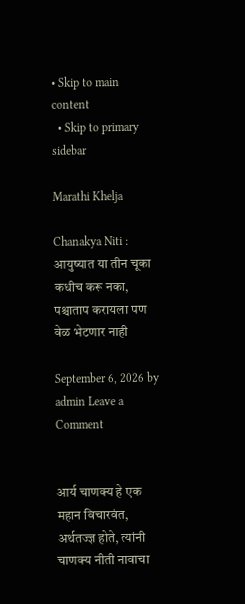• Skip to main content
  • Skip to primary sidebar

Marathi Khelja

Chanakya Niti : आयुष्यात या तीन चूका कधीच करू नका, पश्चाताप करायला पण वेळ भेटणार नाही

September 6, 2026 by admin Leave a Comment


आर्य चाणक्य हे एक महान विचारवंत, अर्थतज्ज्ञ होते, त्यांनी चाणक्य नीती नावाचा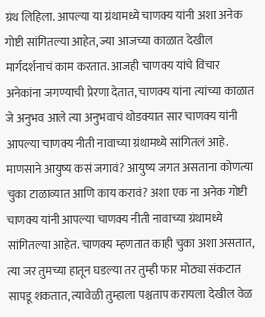ग्रंथ लिहिला. आपल्या या ग्रंथामध्ये चाणक्य यांनी अशा अनेक गोष्टी सांगितल्या आहेत, ज्या आजच्या काळात देखील मार्गदर्शनाचं काम करतात. आजही चाणक्य यांचे विचार अनेकांना जगण्याची प्रेरणा देतात, चाणक्य यांना त्यांच्या काळात जे अनुभव आले त्या अनुभवाचं थोडक्यात सार चाणक्य यांनी आपल्या चाणक्य नीती नावाच्या ग्रंथामध्ये सांगितलं आहे. माणसाने आयुष्य कसं जगावं? आयुष्य जगत असताना कोणत्या चुका टाळाव्यात आणि काय करावं? अशा एक ना अनेक गोष्टी चाणक्य यांनी आपल्या चाणक्य नीती नावाच्या ग्रंथामध्ये सांगितल्या आहेत. चाणक्य म्हणतात काही चुका अशा असतात, त्या जर तुमच्या हातून घडल्या तर तुम्ही फार मोठ्या संकटात सापडू शकतात, त्यावेळी तुम्हाला पश्चताप करायला देखील वेळ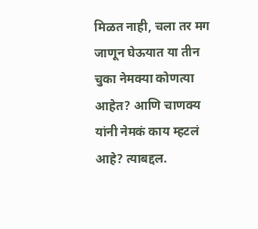मिळत नाही, चला तर मग जाणून घेऊयात या तीन चुका नेमक्या कोणत्या आहेत? आणि चाणक्य यांनी नेमकं काय म्हटलं आहे? त्याबद्दल.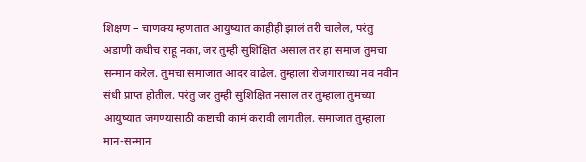शिक्षण – चाणक्य म्हणतात आयुष्यात काहीही झालं तरी चालेल, परंतु अडाणी कधीच राहू नका, जर तुम्ही सुशिक्षित असाल तर हा समाज तुमचा सन्मान करेल. तुमचा समाजात आदर वाढेल. तुम्हाला रोजगाराच्या नव नवीन संधी प्राप्त होतील. परंतु जर तुम्ही सुशिक्षित नसाल तर तुम्हाला तुमच्या आयुष्यात जगण्यासाठी कष्टाची कामं करावी लागतील. समाजात तुम्हाला मान-सन्मान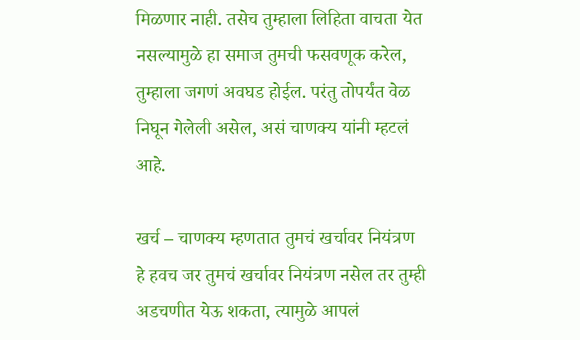मिळणार नाही. तसेच तुम्हाला लिहिता वाचता येत नसल्यामुळे हा समाज तुमची फसवणूक करेल, तुम्हाला जगणं अवघड होईल. परंतु तोपर्यंत वेळ निघून गेलेली असेल, असं चाणक्य यांनी म्हटलं आहे.

खर्च – चाणक्य म्हणतात तुमचं खर्चावर नियंत्रण हे हवच जर तुमचं खर्चावर नियंत्रण नसेल तर तुम्ही अडचणीत येऊ शकता, त्यामुळे आपलं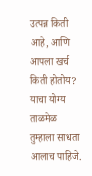उत्पन्न किती आहे, आणि आपला खर्च किती होतोय? याचा योग्य ताळमेळ तुम्हाला साधता आलाच पाहिजे.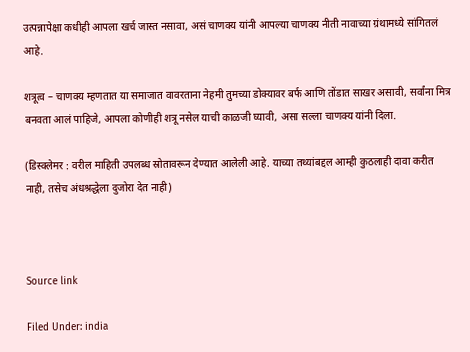उत्पन्नापेक्षा कधीही आपला खर्च जास्त नसावा, असं चाणक्य यांनी आपल्या चाणक्य नीती नावाच्या ग्रंथामध्ये सांगितलं आहे.

शत्रूत्व – चाणक्य म्हणतात या समाजात वावरताना नेहमी तुमच्या डोक्यावर बर्फ आणि तोंडात साखर असावी, सर्वांना मित्र बनवता आलं पाहिजे, आपला कोणीही शत्रू नसेल याची काळजी घ्यावी, असा सल्ला चाणक्य यांनी दिला.

(डिस्क्लेमर : वरील माहिती उपलब्ध स्रोतावरून देण्यात आलेली आहे. याच्या तथ्यांबद्दल आम्ही कुठलाही दावा करीत नाही, तसेच अंधश्रद्धेला दुजोरा देत नाही)



Source link

Filed Under: india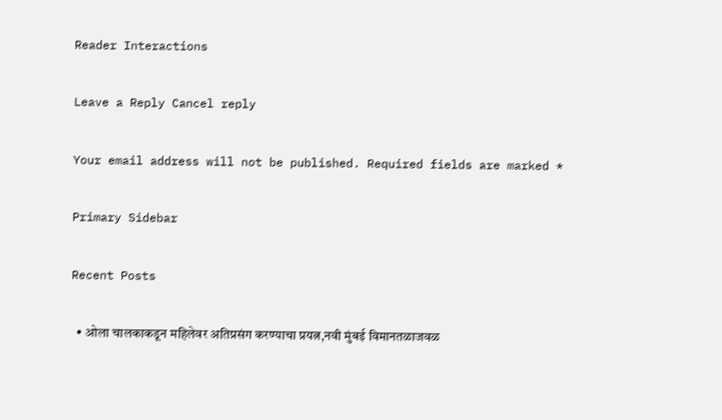Reader Interactions

Leave a Reply Cancel reply

Your email address will not be published. Required fields are marked *

Primary Sidebar

Recent Posts

  • ओला चालकाकडून महिलेवर अतिप्रसंग करण्याचा प्रयत्न,नवी मुंबई विमानतळाजवळ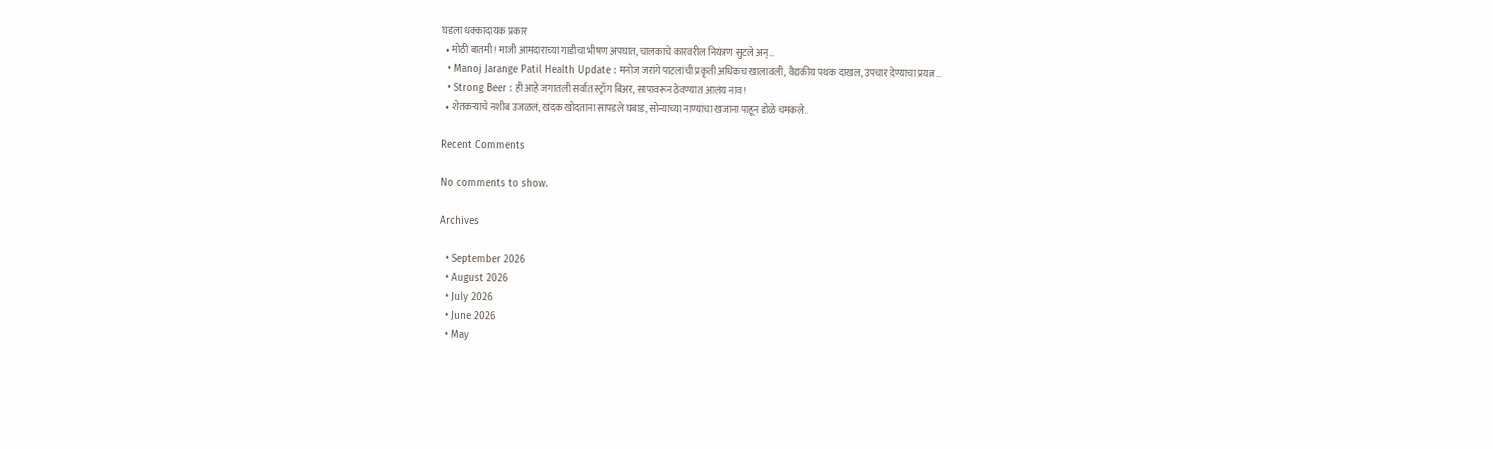घडला धक्कादायक प्रकार
  • मोठी बातमी! माजी आमदाराच्या गाडीचा भीषण अपघात, चालकाचे कारवरील नियंत्रण सुटले अन्…
  • Manoj Jarange Patil Health Update : मनोज जरांगे पाटलांची प्रकृती अधिकच खालावली, वैद्यकीय पथक दाखल, उपचार देण्याचा प्रयत्न…
  • Strong Beer : ही आहे जगातली सर्वात स्ट्राँग बिअर, सापावरून ठेवण्यात आलंय नाव!
  • शेतकऱ्याचे नशीब उजळलं, खंदक खोदताना सापडले घबाड, सोन्याच्या नाण्यांचा खजाना पाहून डोळे चमकले..

Recent Comments

No comments to show.

Archives

  • September 2026
  • August 2026
  • July 2026
  • June 2026
  • May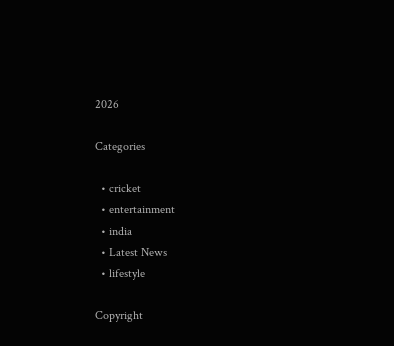2026

Categories

  • cricket
  • entertainment
  • india
  • Latest News
  • lifestyle

Copyright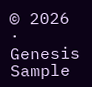© 2026 · Genesis Sample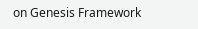on Genesis Framework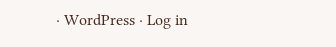· WordPress · Log in